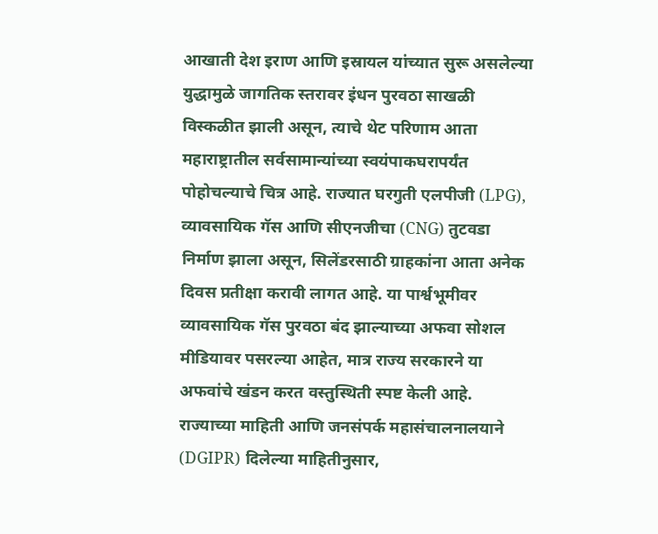आखाती देश इराण आणि इस्रायल यांच्यात सुरू असलेल्या युद्धामुळे जागतिक स्तरावर इंधन पुरवठा साखळी विस्कळीत झाली असून, त्याचे थेट परिणाम आता महाराष्ट्रातील सर्वसामान्यांच्या स्वयंपाकघरापर्यंत पोहोचल्याचे चित्र आहे. राज्यात घरगुती एलपीजी (LPG), व्यावसायिक गॅस आणि सीएनजीचा (CNG) तुटवडा निर्माण झाला असून, सिलेंडरसाठी ग्राहकांना आता अनेक दिवस प्रतीक्षा करावी लागत आहे. या पार्श्वभूमीवर व्यावसायिक गॅस पुरवठा बंद झाल्याच्या अफवा सोशल मीडियावर पसरल्या आहेत, मात्र राज्य सरकारने या अफवांचे खंडन करत वस्तुस्थिती स्पष्ट केली आहे.
राज्याच्या माहिती आणि जनसंपर्क महासंचालनालयाने (DGIPR) दिलेल्या माहितीनुसार,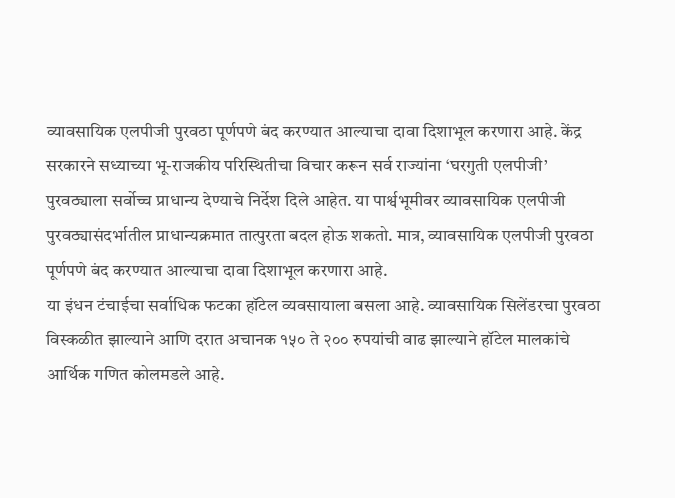व्यावसायिक एलपीजी पुरवठा पूर्णपणे बंद करण्यात आल्याचा दावा दिशाभूल करणारा आहे. केंद्र सरकारने सध्याच्या भू-राजकीय परिस्थितीचा विचार करून सर्व राज्यांना ‘घरगुती एलपीजी’ पुरवठ्याला सर्वोच्च प्राधान्य देण्याचे निर्देश दिले आहेत. या पार्श्वभूमीवर व्यावसायिक एलपीजी पुरवठ्यासंदर्भातील प्राधान्यक्रमात तात्पुरता बदल होऊ शकतो. मात्र, व्यावसायिक एलपीजी पुरवठा पूर्णपणे बंद करण्यात आल्याचा दावा दिशाभूल करणारा आहे.
या इंधन टंचाईचा सर्वाधिक फटका हॉटेल व्यवसायाला बसला आहे. व्यावसायिक सिलेंडरचा पुरवठा विस्कळीत झाल्याने आणि दरात अचानक १५० ते २०० रुपयांची वाढ झाल्याने हॉटेल मालकांचे आर्थिक गणित कोलमडले आहे.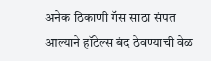अनेक ठिकाणी गॅस साठा संपत आल्याने हॉटेल्स बंद ठेवण्याची वेळ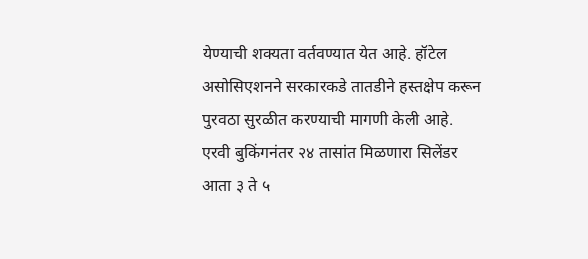येण्याची शक्यता वर्तवण्यात येत आहे. हॉटेल असोसिएशनने सरकारकडे तातडीने हस्तक्षेप करून पुरवठा सुरळीत करण्याची मागणी केली आहे.
एरवी बुकिंगनंतर २४ तासांत मिळणारा सिलेंडर आता ३ ते ५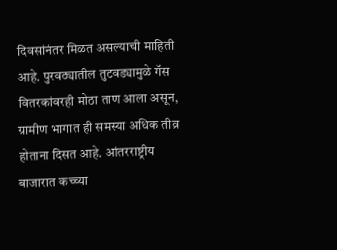दिवसांनंतर मिळत असल्याची माहिती आहे. पुरवठ्यातील तुटवड्यामुळे गॅस वितरकांवरही मोठा ताण आला असून, ग्रामीण भागात ही समस्या अधिक तीव्र होताना दिसत आहे. आंतरराष्ट्रीय बाजारात कच्च्या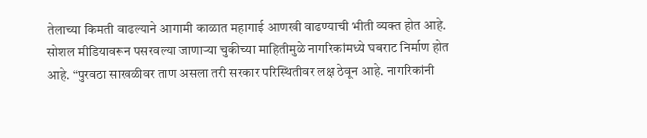तेलाच्या किमती वाढल्याने आगामी काळात महागाई आणखी वाढण्याची भीती व्यक्त होत आहे.
सोशल मीडियावरून पसरवल्या जाणाऱ्या चुकीच्या माहितीमुळे नागरिकांमध्ये घबराट निर्माण होत आहे. “पुरवठा साखळीवर ताण असला तरी सरकार परिस्थितीवर लक्ष ठेवून आहे. नागरिकांनी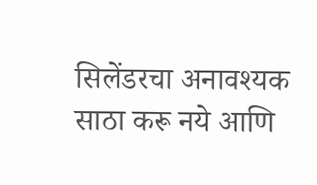सिलेंडरचा अनावश्यक साठा करू नये आणि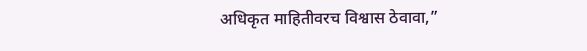अधिकृत माहितीवरच विश्वास ठेवावा,”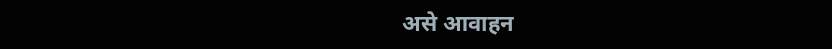असे आवाहन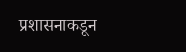प्रशासनाकडून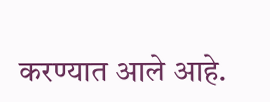करण्यात आले आहे.